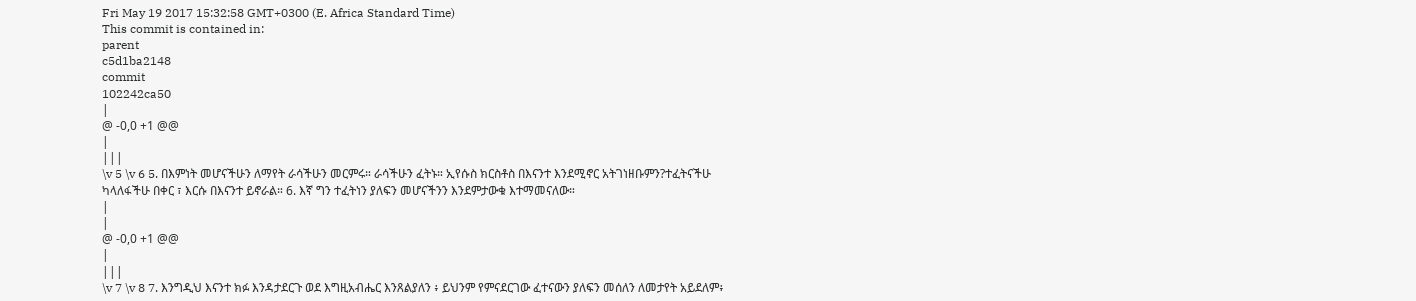Fri May 19 2017 15:32:58 GMT+0300 (E. Africa Standard Time)
This commit is contained in:
parent
c5d1ba2148
commit
102242ca50
|
@ -0,0 +1 @@
|
|||
\v 5 \v 6 5. በእምነት መሆናችሁን ለማየት ራሳችሁን መርምሩ። ራሳችሁን ፈትኑ። ኢየሱስ ክርስቶስ በእናንተ እንደሚኖር አትገነዘቡምን?ተፈትናችሁ ካላለፋችሁ በቀር ፣ እርሱ በእናንተ ይኖራል። 6. እኛ ግን ተፈትነን ያለፍን መሆናችንን እንደምታውቁ እተማመናለው።
|
|
@ -0,0 +1 @@
|
|||
\v 7 \v 8 7. እንግዲህ እናንተ ክፉ እንዳታደርጉ ወደ እግዚአብሔር እንጸልያለን ፥ ይህንም የምናደርገው ፈተናውን ያለፍን መሰለን ለመታየት አይደለም፥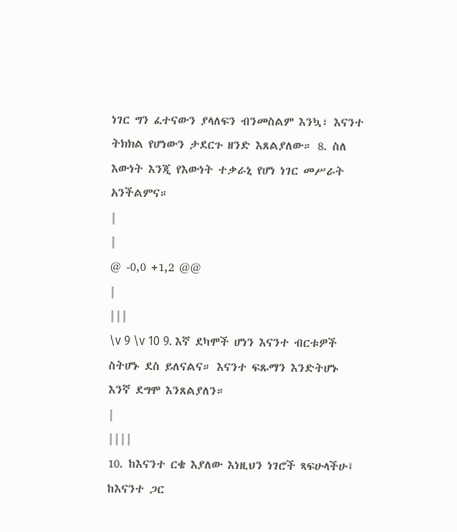ነገር ግን ፈተናውን ያላለፍን ብንመስልም እንኳ፣ እናንተ ትክክል የሆነውን ታደርጉ ዘንድ እጸልያለው። 8. ስለ እውነት እንጂ የእውነት ተቃራኒ የሆነ ነገር መሥራት አንችልምና።
|
|
@ -0,0 +1,2 @@
|
|||
\v 9 \v 10 9. እኛ ደካሞች ሆነን እናንተ ብርቱዎች ስትሆኑ ደስ ይለናልና። እናንተ ፍጹማን እንድትሆኑ እንኛ ደግሞ እንጸልያለን።
|
||||
10. ከእናንተ ርቄ እያለው እነዚህን ነገሮች ጻፍሁላችሁ፤ ከእናንተ ጋር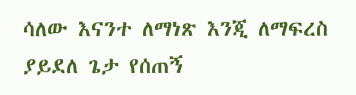ሳለው እናንተ ለማነጽ እንጂ ለማፍረስ ያይደለ ጌታ የሰጠኝ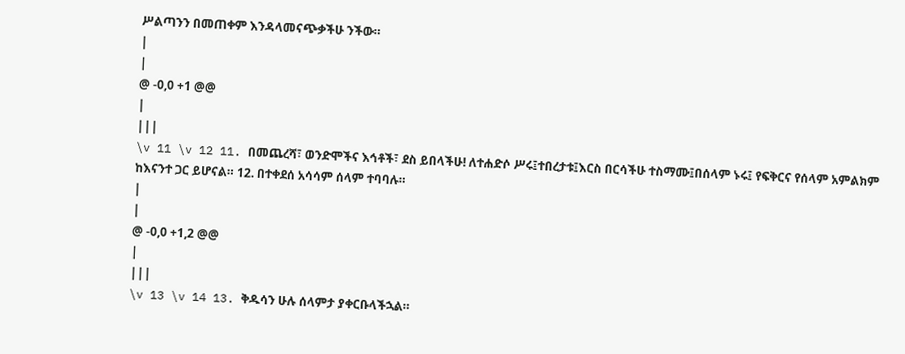ሥልጣንን በመጠቀም እንዳላመናጭቃችሁ ንችው።
|
|
@ -0,0 +1 @@
|
|||
\v 11 \v 12 11. በመጨረሻ፣ ወንድሞችና እኅቶች፣ ደስ ይበላችሁ! ለተሐድሶ ሥሩ፤ተበረታቱ፤እርስ በርሳችሁ ተስማሙ፤በሰላም ኑሩ፤ የፍቅርና የሰላም አምልክም ከእናንተ ጋር ይሆናል። 12. በተቀደሰ አሳሳም ሰላም ተባባሉ።
|
|
@ -0,0 +1,2 @@
|
|||
\v 13 \v 14 13. ቅዱሳን ሁሉ ሰላምታ ያቀርቡላችኋል።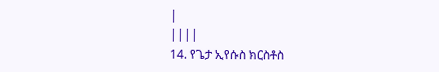|
||||
14. የጌታ ኢየሱስ ክርስቶስ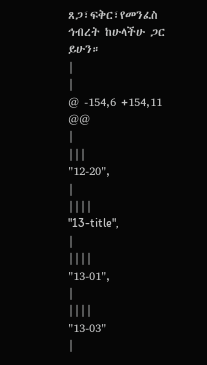ጸጋ፣ፍቅር፣የመንፈስ ኅብረት ከሁላችሁ ጋር ይሁን።
|
|
@ -154,6 +154,11 @@
|
|||
"12-20",
|
||||
"13-title",
|
||||
"13-01",
|
||||
"13-03"
|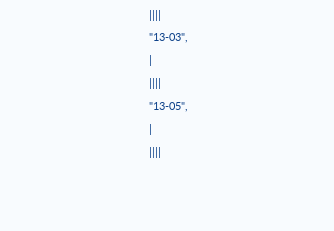||||
"13-03",
|
||||
"13-05",
|
||||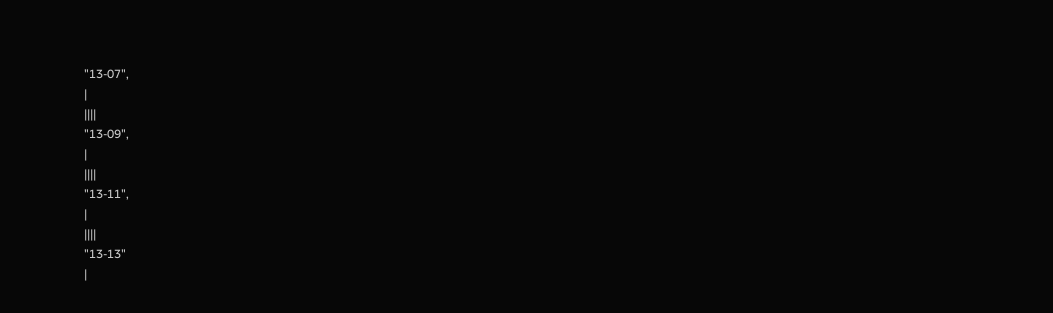"13-07",
|
||||
"13-09",
|
||||
"13-11",
|
||||
"13-13"
|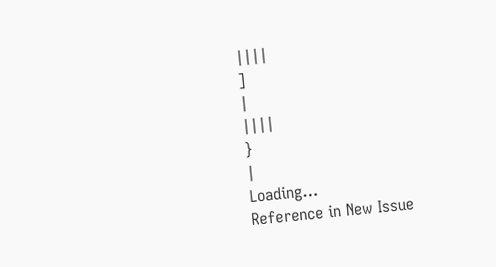||||
]
|
||||
}
|
Loading…
Reference in New Issue